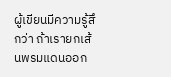ผู้เขียนมีความรู้สึกว่า ถ้าเรายกเส้นพรมแดนออก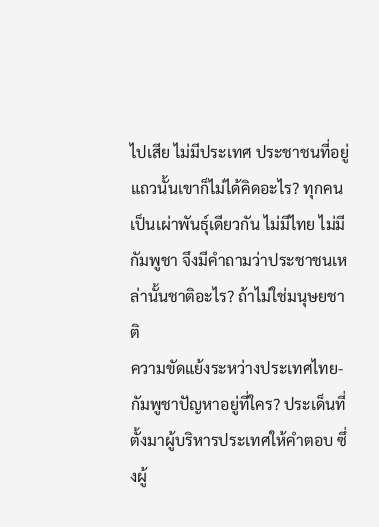ไปเสีย ไม่มีประเทศ ประชาชนที่อยู่แถวนั้นเขาก็ไม่ได้คิดอะไร? ทุกคนเป็นเผ่าพันธุ์เดียวกัน ไม่มีไทย ไม่มีกัมพูชา จึงมีคำถามว่าประชาชนเหล่านั้นชาติอะไร? ถ้าไม่ใช่มนุษยชาติ
ความขัดแย้งระหว่างประเทศไทย-กัมพูชาปัญหาอยู่ที่ใคร? ประเด็นที่ตั้งมาผู้บริหารประเทศให้คำตอบ ซึ่งผู้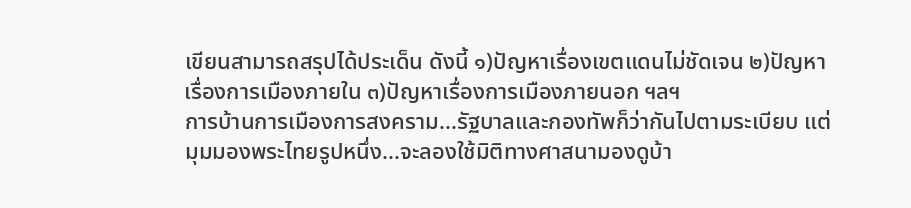เขียนสามารถสรุปได้ประเด็น ดังนี้ ๑)ปัญหาเรื่องเขตแดนไม่ชัดเจน ๒)ปัญหาเรื่องการเมืองภายใน ๓)ปัญหาเรื่องการเมืองภายนอก ฯลฯ
การบ้านการเมืองการสงคราม...รัฐบาลและกองทัพก็ว่ากันไปตามระเบียบ แต่มุมมองพระไทยรูปหนึ่ง...จะลองใช้มิติทางศาสนามองดูบ้า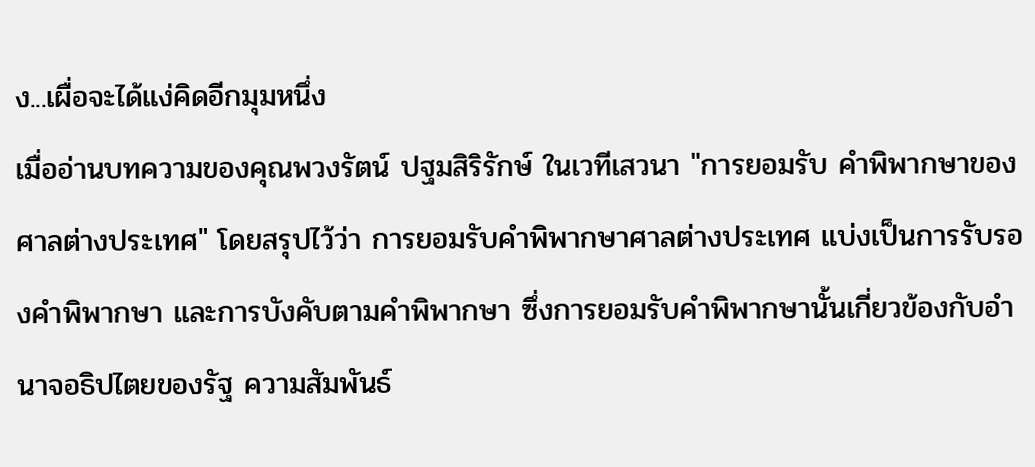ง...เผื่อจะได้แง่คิดอีกมุมหนึ่ง
เมื่ออ่านบทความของคุณพวงรัตน์ ปฐมสิริรักษ์ ในเวทีเสวนา "การยอมรับ คำพิพากษาของศาลต่างประเทศ" โดยสรุปไว้ว่า การยอมรับคำพิพากษาศาลต่างประเทศ แบ่งเป็นการรับรองคำพิพากษา และการบังคับตามคำพิพากษา ซึ่งการยอมรับคำพิพากษานั้นเกี่ยวข้องกับอำนาจอธิปไตยของรัฐ ความสัมพันธ์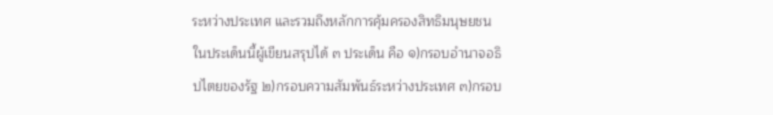ระหว่างประเทศ และรวมถึงหลักการคุ้มครองสิทธิมนุษยชน
ในประเด็นนี้ผู้เขียนสรุปได้ ๓ ประเด็น คือ ๑)กรอบอำนาจอธิปไตยของรัฐ ๒)กรอบความสัมพันธ์ระหว่างประเทศ ๓)กรอบ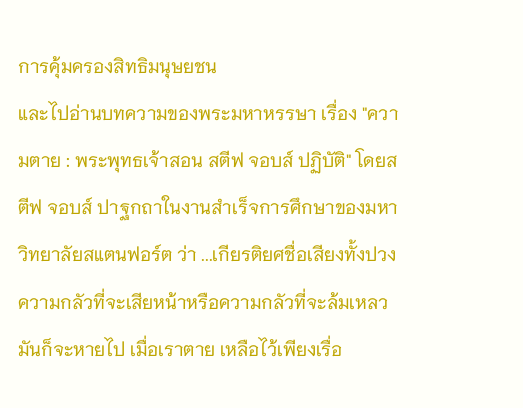การคุ้มครองสิทธิมนุษยชน
และไปอ่านบทความของพระมหาหรรษา เรื่อง "ความตาย : พระพุทธเจ้าสอน สตีฟ จอบส์ ปฏิบัติ" โดยสตีฟ จอบส์ ปาฐกถาในงานสำเร็จการศึกษาของมหาวิทยาลัยสแตนฟอร์ต ว่า ...เกียรติยศชื่อเสียงทั้งปวง ความกลัวที่จะเสียหน้าหรือความกลัวที่จะล้มเหลว มันก็จะหายไป เมื่อเราตาย เหลือไว้เพียงเรื่อ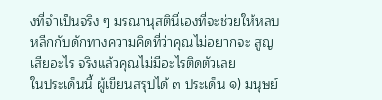งที่จำเป็นจริง ๆ มรณานุสตินี่เองที่จะช่วยให้หลบหลีกกับดักทางความคิดที่ว่าคุณไม่อยากจะ สูญเสียอะไร จริงแล้วคุณไม่มีอะไรติดตัวเลย
ในประเด็นนี้ ผู้เขียนสรุปได้ ๓ ประเด็น ๑) มนุษย์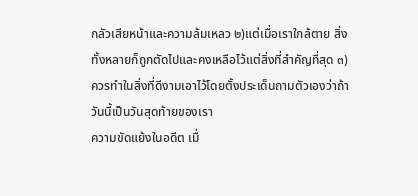กลัวเสียหน้าและความล้มเหลว ๒)แต่เมื่อเราใกล้ตาย สิ่งทั้งหลายก็ถูกตัดไปและคงเหลือไว้แต่สิ่งที่สำคัญที่สุด ๓)ควรทำในสิ่งที่ดีงามเอาไว้โดยตั้งประเด็นถามตัวเองว่าถ้าวันนี้เป็นวันสุดท้ายของเรา
ความขัดแย้งในอดีต เมื่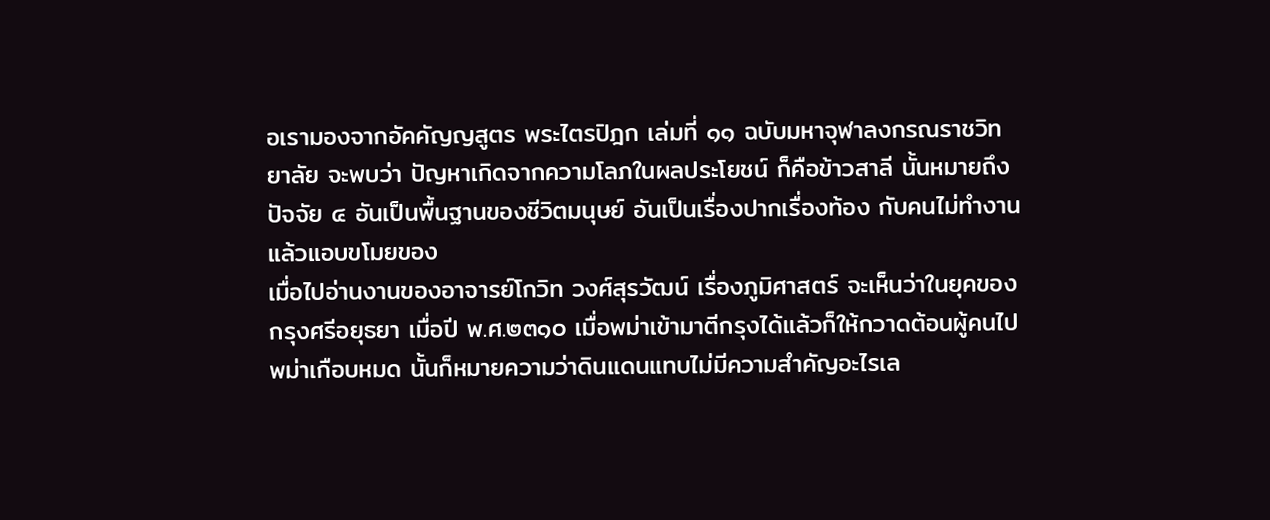อเรามองจากอัคคัญญสูตร พระไตรปิฎก เล่มที่ ๑๑ ฉบับมหาจุฬาลงกรณราชวิทยาลัย จะพบว่า ปัญหาเกิดจากความโลภในผลประโยชน์ ก็คือข้าวสาลี นั้นหมายถึงปัจจัย ๔ อันเป็นพื้นฐานของชีวิตมนุษย์ อันเป็นเรื่องปากเรื่องท้อง กับคนไม่ทำงานแล้วแอบขโมยของ
เมื่อไปอ่านงานของอาจารย์โกวิท วงศ์สุรวัฒน์ เรื่องภูมิศาสตร์ จะเห็นว่าในยุคของกรุงศรีอยุธยา เมื่อปี พ.ศ.๒๓๑๐ เมื่อพม่าเข้ามาตีกรุงได้แล้วก็ให้กวาดต้อนผู้คนไปพม่าเกือบหมด นั้นก็หมายความว่าดินแดนแทบไม่มีความสำคัญอะไรเล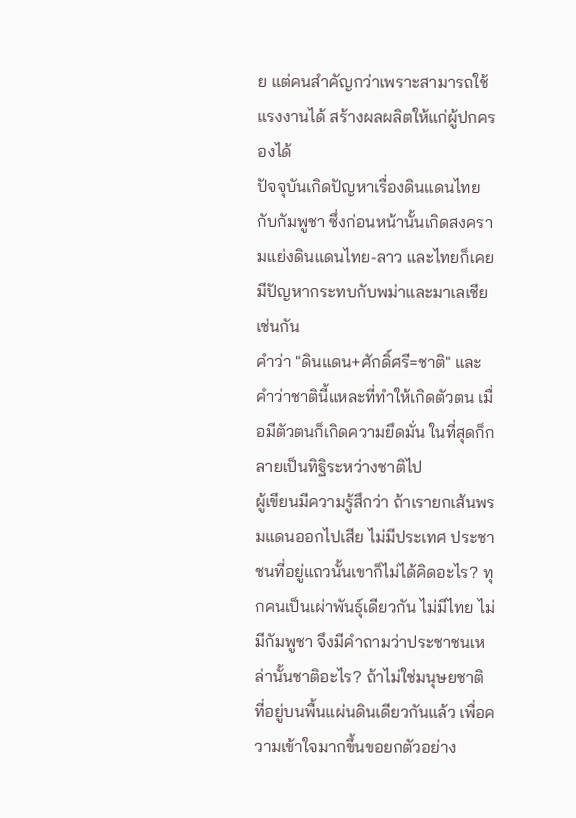ย แต่คนสำคัญกว่าเพราะสามารถใช้แรงงานได้ สร้างผลผลิตให้แก่ผู้ปกครองได้
ปัจจุบันเกิดปัญหาเรื่องดินแดนไทยกับกัมพูชา ซึ่งก่อนหน้านั้นเกิดสงครามแย่งดินแดนไทย-ลาว และไทยก็เคยมีปัญหากระทบกับพม่าและมาเลเชีย เช่นกัน
คำว่า "ดินแดน+ศักดิ์ศรี=ชาติ" และคำว่าชาตินี้แหละที่ทำให้เกิดตัวตน เมื่อมีตัวตนก็เกิดความยึดมั่น ในที่สุดก็กลายเป็นทิฐิระหว่างชาติไป
ผู้เขียนมีความรู้สึกว่า ถ้าเรายกเส้นพรมแดนออกไปเสีย ไม่มีประเทศ ประชาชนที่อยู่แถวนั้นเขาก็ไม่ได้คิดอะไร? ทุกคนเป็นเผ่าพันธุ์เดียวกัน ไม่มีไทย ไม่มีกัมพูชา จึงมีคำถามว่าประชาชนเหล่านั้นชาติอะไร? ถ้าไม่ใช่มนุษยชาติ ที่อยู่บนพื้นแผ่นดินเดียวกันแล้ว เพื่อความเข้าใจมากขึ้นขอยกตัวอย่าง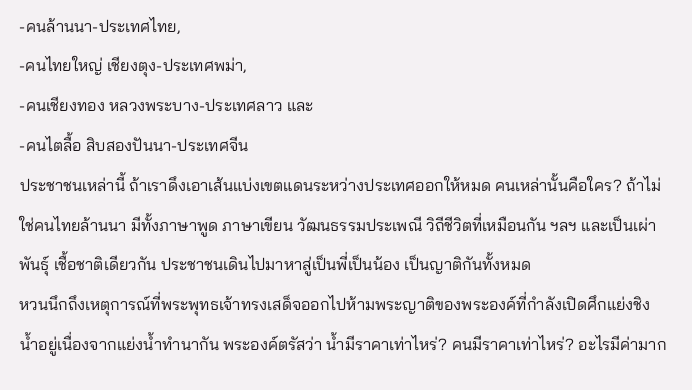-คนล้านนา-ประเทศไทย,
-คนไทยใหญ่ เชียงตุง-ประเทศพม่า,
-คนเชียงทอง หลวงพระบาง-ประเทศลาว และ
-คนไตลื้อ สิบสองปันนา-ประเทศจีน
ประชาชนเหล่านี้ ถ้าเราดึงเอาเส้นแบ่งเขตแดนระหว่างประเทศออกให้หมด คนเหล่านั้นคือใคร? ถ้าไม่ใช่คนไทยล้านนา มีทั้งภาษาพูด ภาษาเขียน วัฒนธรรมประเพณี วิถีชีวิตที่เหมือนกัน ฯลฯ และเป็นเผ่าพันธุ์ เชื้อชาติเดียวกัน ประชาชนเดินไปมาหาสู่เป็นพี่เป็นน้อง เป็นญาติกันทั้งหมด
หวนนึกถึงเหตุการณ์ที่พระพุทธเจ้าทรงเสด็จออกไปห้ามพระญาติของพระองค์ที่กำลังเปิดศึกแย่งชิงน้ำอยู่เนื่องจากแย่งน้ำทำนากัน พระองค์ตรัสว่า น้ำมีราคาเท่าไหร่? คนมีราคาเท่าไหร่? อะไรมีค่ามาก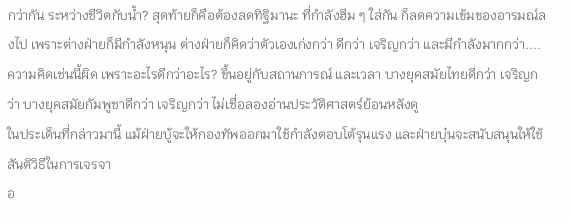กว่ากัน ระหว่างชีวิตกับน้ำ? สุดท้ายก็คือต้องลดทิฐิมานะ ที่กำลังฮึม ๆ ใส่กัน ก็ลดความเข้มของอารมณ์ลงไป เพราะต่างฝ่ายก็มีกำลังหนุน ต่างฝ่ายก็คิดว่าตัวเองเก่งกว่า ดีกว่า เจริญกว่า และมีกำลังมากกว่า....ความคิดเช่นนี้ผิด เพราะอะไรดีกว่าอะไร? ขึ้นอยู่กับสถานการณ์ และเวลา บางยุคสมัยไทยดีกว่า เจริญกว่า บางยุคสมัยกัมพูชาดีกว่า เจริญกว่า ไม่เชื่อลองอ่านประวัติศาสตร์ย้อนหลังดู
ในประเด็นที่กล่าวมานี้ แม้ฝ่ายบู้จะให้กองทัพออกมาใช้กำลังตอบโต้รุนแรง และฝ่ายบุ๋นจะสนับสนุนให้ใช้สันติวิธีในการเจรจา
อ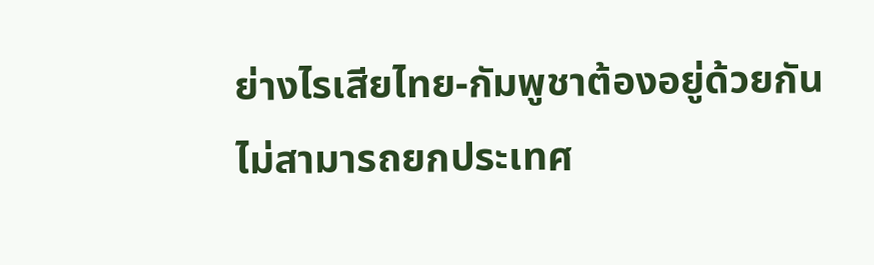ย่างไรเสียไทย-กัมพูชาต้องอยู่ด้วยกัน ไม่สามารถยกประเทศ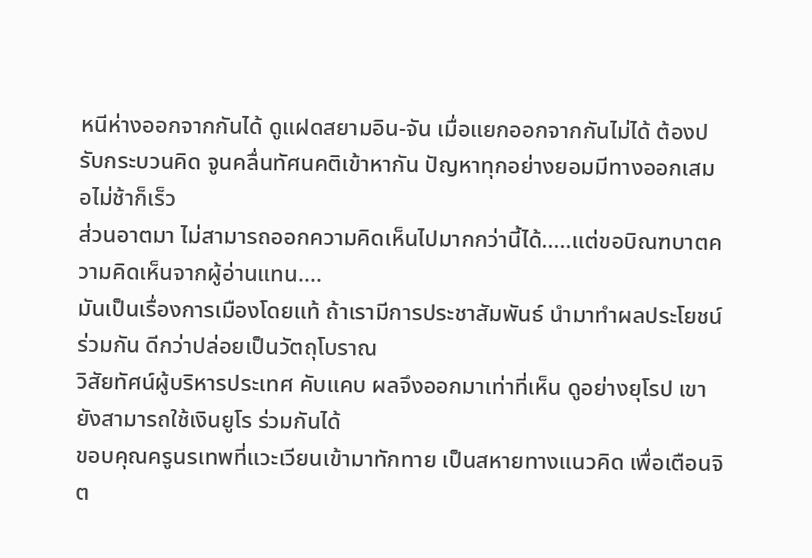หนีห่างออกจากกันได้ ดูแฝดสยามอิน-จัน เมื่อแยกออกจากกันไม่ได้ ต้องปรับกระบวนคิด จูนคลื่นทัศนคติเข้าหากัน ปัญหาทุกอย่างยอมมีทางออกเสมอไม่ช้าก็เร็ว
ส่วนอาตมา ไม่สามารถออกความคิดเห็นไปมากกว่านี้ได้.....แต่ขอบิณฑบาตความคิดเห็นจากผู้อ่านแทน....
มันเป็นเรื่องการเมืองโดยแท้ ถ้าเรามีการประชาสัมพันธ์ นำมาทำผลประโยชน์ร่วมกัน ดีกว่าปล่อยเป็นวัตถุโบราณ
วิสัยทัศน์ผู้บริหารประเทศ คับแคบ ผลจึงออกมาเท่าที่เห็น ดูอย่างยุโรป เขายังสามารถใช้เงินยูโร ร่วมกันได้
ขอบคุณครูนรเทพที่แวะเวียนเข้ามาทักทาย เป็นสหายทางแนวคิด เพื่อเตือนจิต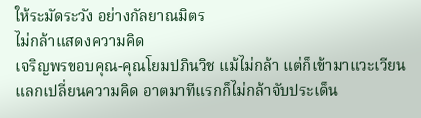ให้ระมัดระวัง อย่างกัลยาณมิตร
ไม่กล้าแสดงความคิด
เจริญพรขอบคุณ-คุณโยมปภินวิช แม้ไม่กล้า แต่ก็เข้ามาแวะเวียนแลกเปลี่ยนความคิด อาตมาทีแรกก็ไม่กล้าจับประเด็น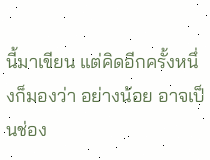นี้มาเขียน แต่คิดอีกครั้งหนึ่งก็มองว่า อย่างน้อย อาจเป็นช่อง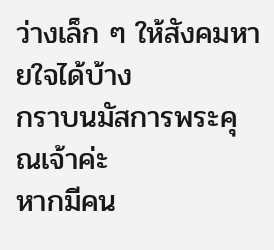ว่างเล็ก ๆ ให้สังคมหายใจได้บ้าง
กราบนมัสการพระคุณเจ้าค่ะ
หากมีคน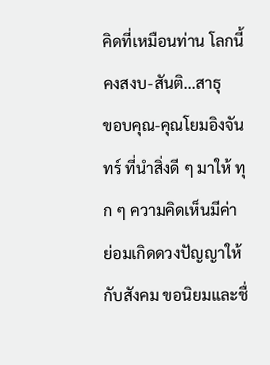คิดที่เหมือนท่าน โลกนี้คงสงบ-สันติ...สาธุ
ขอบคุณ-คุณโยมอิงจันทร์ ที่นำสิ่งดี ๆ มาให้ ทุก ๆ ความคิดเห็นมีค่า ย่อมเกิดดวงปัญญาให้กับสังคม ขอนิยมและชื่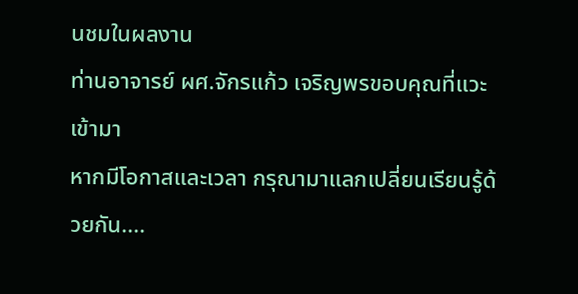นชมในผลงาน
ท่านอาจารย์ ผศ.จักรแก้ว เจริญพรขอบคุณที่แวะเข้ามา
หากมีโอกาสและเวลา กรุณามาแลกเปลี่ยนเรียนรู้ด้วยกัน....